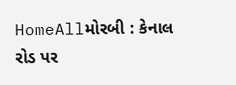HomeAllમોરબી : કેનાલ રોડ પર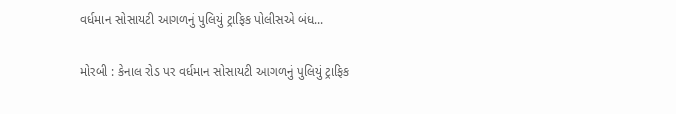વર્ધમાન સોસાયટી આગળનું પુલિયું ટ્રાફિક પોલીસએ બંધ...

મોરબી : કેનાલ રોડ પર વર્ધમાન સોસાયટી આગળનું પુલિયું ટ્રાફિક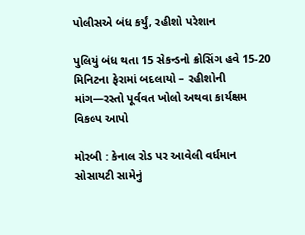પોલીસએ બંધ કર્યું, રહીશો પરેશાન

પુલિયું બંધ થતા 15 સેકન્ડનો ક્રોસિંગ હવે 15-20 મિનિટના ફેરામાં બદલાયો – રહીશોની માંગ—રસ્તો પૂર્વવત ખોલો અથવા કાર્યક્ષમ વિકલ્પ આપો

મોરબી : કેનાલ રોડ પર આવેલી વર્ધમાન સોસાયટી સામેનું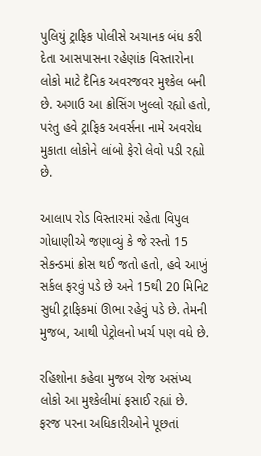પુલિયું ટ્રાફિક પોલીસે અચાનક બંધ કરી દેતા આસપાસના રહેણાંક વિસ્તારોના લોકો માટે દૈનિક અવરજવર મુશ્કેલ બની છે. અગાઉ આ ક્રોસિંગ ખુલ્લો રહ્યો હતો, પરંતુ હવે ટ્રાફિક અવર્સના નામે અવરોધ મુકાતા લોકોને લાંબો ફેરો લેવો પડી રહ્યો છે.

આલાપ રોડ વિસ્તારમાં રહેતા વિપુલ ગોધાણીએ જણાવ્યું કે જે રસ્તો 15 સેકન્ડમાં ક્રોસ થઈ જતો હતો, હવે આખું સર્કલ ફરવું પડે છે અને 15થી 20 મિનિટ સુધી ટ્રાફિકમાં ઊભા રહેવું પડે છે. તેમની મુજબ, આથી પેટ્રોલનો ખર્ચ પણ વધે છે.

રહિશોના કહેવા મુજબ રોજ અસંખ્ય લોકો આ મુશ્કેલીમાં ફસાઈ રહ્યાં છે. ફરજ પરના અધિકારીઓને પૂછતાં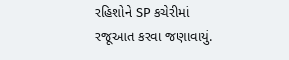રહિશોને SP કચેરીમાં રજૂઆત કરવા જણાવાયું.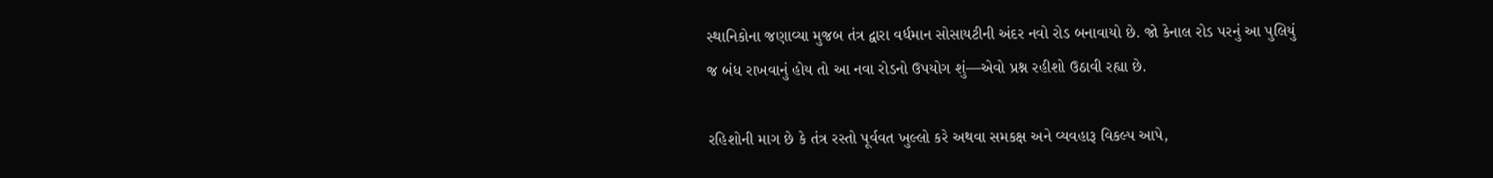સ્થાનિકોના જણાવ્યા મુજબ તંત્ર દ્વારા વર્ધમાન સોસાયટીની અંદર નવો રોડ બનાવાયો છે. જો કેનાલ રોડ પરનું આ પુલિયું જ બંધ રાખવાનું હોય તો આ નવા રોડનો ઉપયોગ શું—એવો પ્રશ્ન રહીશો ઉઠાવી રહ્યા છે.

રહિશોની માગ છે કે તંત્ર રસ્તો પૂર્વવત ખુલ્લો કરે અથવા સમકક્ષ અને વ્યવહારૂ વિકલ્પ આપે,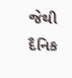જેથી દૈનિક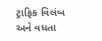ટ્રાફિક વિલંબ અને વધતા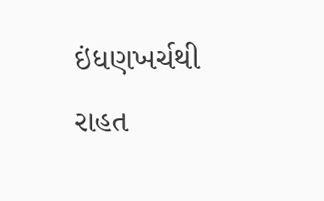ઇંધણખર્ચથી રાહત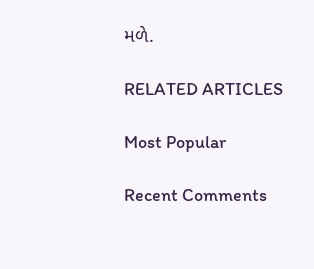મળે.

RELATED ARTICLES

Most Popular

Recent Comments